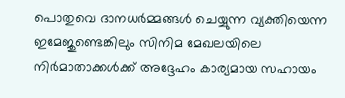പൊതുവെ ദാനധർമ്മങ്ങൾ ചെയ്യുന്ന വ്യക്തിയെന്ന ഇമേജുണ്ടെങ്കിലും സിനിമ മേഖലയിലെ നിർമാതാക്കൾക്ക് അദ്ദേഹം കാര്യമായ സഹായം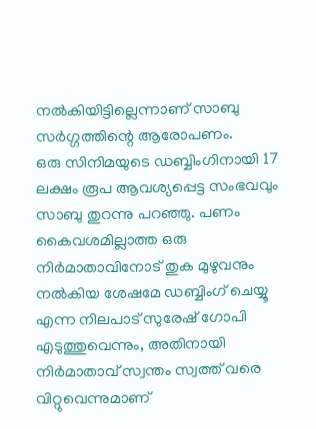നൽകിയിട്ടില്ലെന്നാണ് സാബു സർഗ്ഗത്തിന്റെ ആരോപണം.
ഒരു സിനിമയുടെ ഡബ്ബിംഗിനായി 17 ലക്ഷം രൂപ ആവശ്യപ്പെട്ട സംഭവവും സാബു തുറന്നു പറഞ്ഞു. പണം കൈവശമില്ലാത്ത ഒരു നിർമാതാവിനോട് തുക മുഴുവനും നൽകിയ ശേഷമേ ഡബ്ബിംഗ് ചെയ്യൂ എന്ന നിലപാട് സുരേഷ് ഗോപി എടുത്തുവെന്നും, അതിനായി നിർമാതാവ് സ്വന്തം സ്വത്ത് വരെ വിറ്റുവെന്നുമാണ്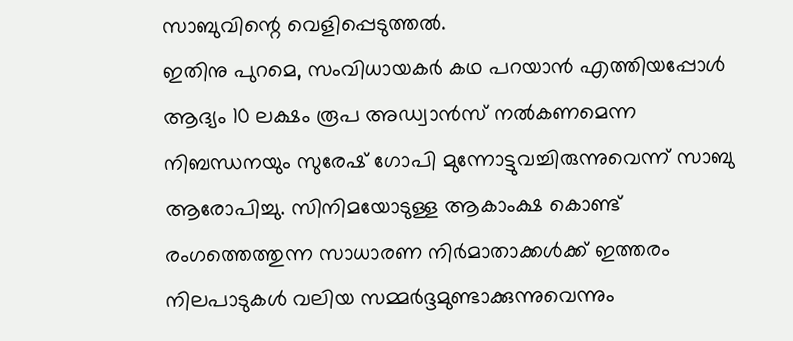സാബുവിന്റെ വെളിപ്പെടുത്തൽ.
ഇതിനു പുറമെ, സംവിധായകർ കഥ പറയാൻ എത്തിയപ്പോൾ ആദ്യം 10 ലക്ഷം രൂപ അഡ്വാൻസ് നൽകണമെന്ന നിബന്ധനയും സുരേഷ് ഗോപി മുന്നോട്ടുവച്ചിരുന്നുവെന്ന് സാബു ആരോപിച്ചു. സിനിമയോടുള്ള ആകാംക്ഷ കൊണ്ട് രംഗത്തെത്തുന്ന സാധാരണ നിർമാതാക്കൾക്ക് ഇത്തരം നിലപാടുകൾ വലിയ സമ്മർദ്ദമുണ്ടാക്കുന്നുവെന്നും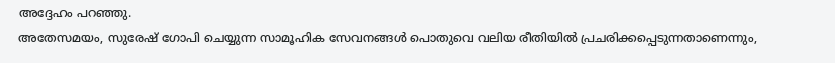അദ്ദേഹം പറഞ്ഞു.
അതേസമയം, സുരേഷ് ഗോപി ചെയ്യുന്ന സാമൂഹിക സേവനങ്ങൾ പൊതുവെ വലിയ രീതിയിൽ പ്രചരിക്കപ്പെടുന്നതാണെന്നും,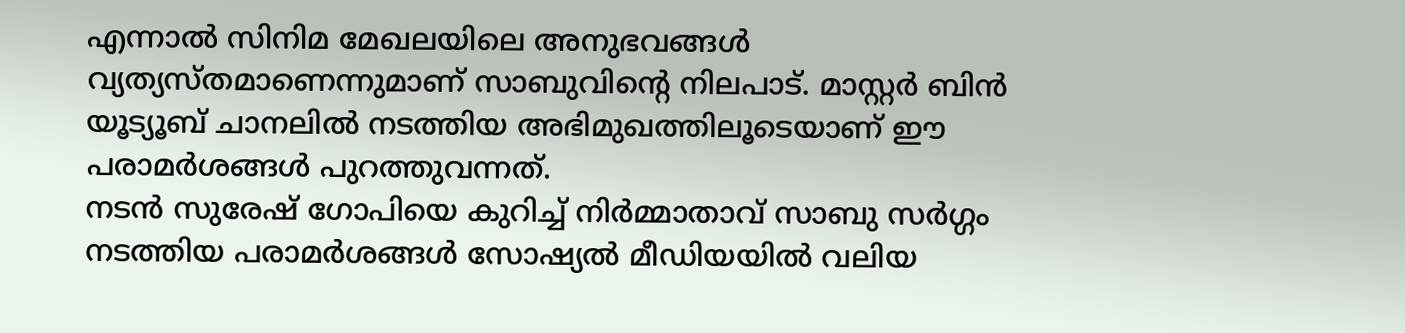എന്നാൽ സിനിമ മേഖലയിലെ അനുഭവങ്ങൾ വ്യത്യസ്തമാണെന്നുമാണ് സാബുവിന്റെ നിലപാട്. മാസ്റ്റർ ബിൻ യൂട്യൂബ് ചാനലിൽ നടത്തിയ അഭിമുഖത്തിലൂടെയാണ് ഈ പരാമർശങ്ങൾ പുറത്തുവന്നത്.
നടൻ സുരേഷ് ഗോപിയെ കുറിച്ച് നിർമ്മാതാവ് സാബു സർഗ്ഗം നടത്തിയ പരാമർശങ്ങൾ സോഷ്യൽ മീഡിയയിൽ വലിയ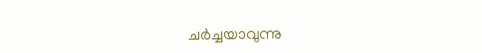ചർച്ചയാവുന്നു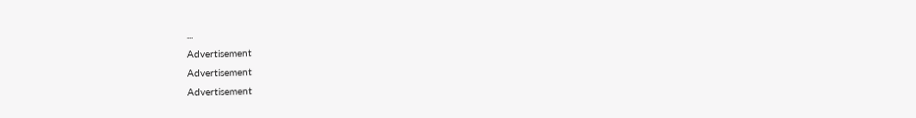...
Advertisement
Advertisement
Advertisement